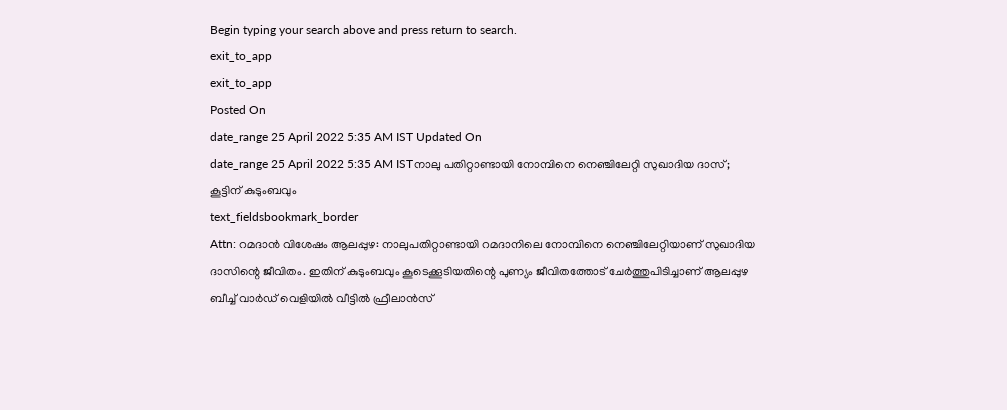Begin typing your search above and press return to search.
exit_to_app
exit_to_app
Posted On
date_range 25 April 2022 5:35 AM IST Updated On
date_range 25 April 2022 5:35 AM ISTനാലു പതിറ്റാണ്ടായി നോമ്പിനെ നെഞ്ചിലേറ്റി സുഖാദിയ ദാസ്; കൂട്ടിന് കുടുംബവും
text_fieldsbookmark_border
Attn: റമദാൻ വിശേഷം ആലപ്പുഴ: നാലുപതിറ്റാണ്ടായി റമദാനിലെ നോമ്പിനെ നെഞ്ചിലേറ്റിയാണ് സുഖാദിയ ദാസിന്റെ ജീവിതം. ഇതിന് കുടുംബവും കൂടെക്കൂടിയതിന്റെ പുണ്യം ജീവിതത്തോട് ചേർത്തുപിടിച്ചാണ് ആലപ്പുഴ ബീച്ച് വാർഡ് വെളിയിൽ വീട്ടിൽ ഫ്രീലാൻസ്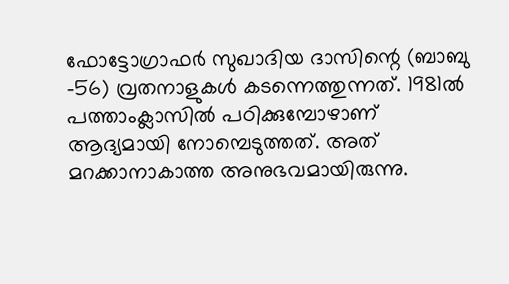ഫോട്ടോഗ്രാഫർ സുഖാദിയ ദാസിന്റെ (ബാബു -56) വ്രതനാളുകൾ കടന്നെത്തുന്നത്. 1981ൽ പത്താംക്ലാസിൽ പഠിക്കുമ്പോഴാണ് ആദ്യമായി നോമ്പെടുത്തത്. അത് മറക്കാനാകാത്ത അനുഭവമായിരുന്നു.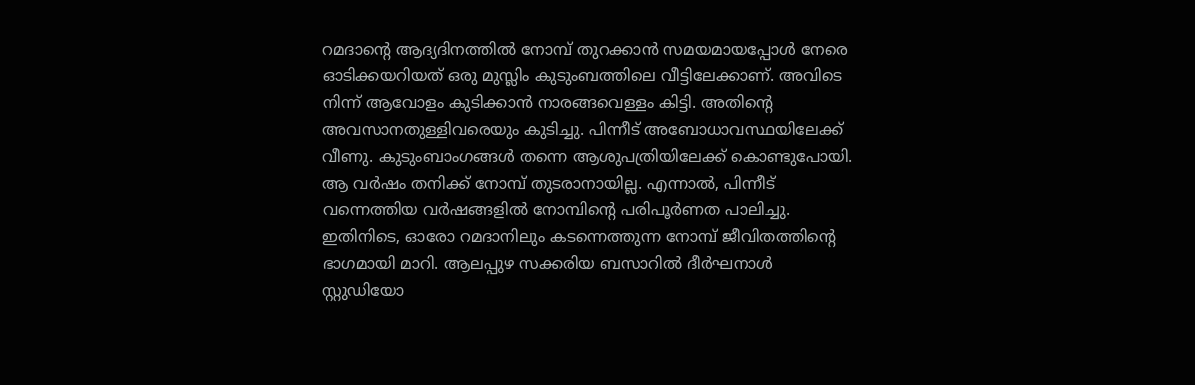റമദാന്റെ ആദ്യദിനത്തിൽ നോമ്പ് തുറക്കാൻ സമയമായപ്പോൾ നേരെ ഓടിക്കയറിയത് ഒരു മുസ്ലിം കുടുംബത്തിലെ വീട്ടിലേക്കാണ്. അവിടെ നിന്ന് ആവോളം കുടിക്കാൻ നാരങ്ങവെള്ളം കിട്ടി. അതിന്റെ അവസാനതുള്ളിവരെയും കുടിച്ചു. പിന്നീട് അബോധാവസ്ഥയിലേക്ക് വീണു. കുടുംബാംഗങ്ങൾ തന്നെ ആശുപത്രിയിലേക്ക് കൊണ്ടുപോയി. ആ വർഷം തനിക്ക് നോമ്പ് തുടരാനായില്ല. എന്നാൽ, പിന്നീട് വന്നെത്തിയ വർഷങ്ങളിൽ നോമ്പിന്റെ പരിപൂർണത പാലിച്ചു. ഇതിനിടെ, ഓരോ റമദാനിലും കടന്നെത്തുന്ന നോമ്പ് ജീവിതത്തിന്റെ ഭാഗമായി മാറി. ആലപ്പുഴ സക്കരിയ ബസാറിൽ ദീർഘനാൾ സ്റ്റുഡിയോ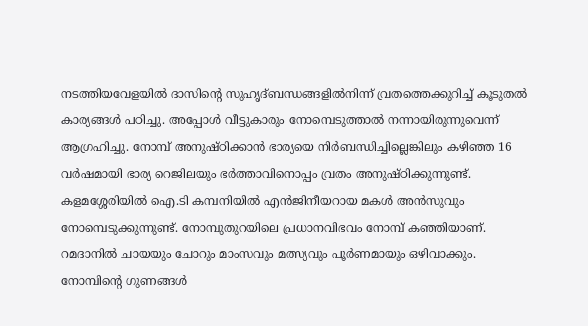നടത്തിയവേളയിൽ ദാസിന്റെ സുഹൃദ്ബന്ധങ്ങളിൽനിന്ന് വ്രതത്തെക്കുറിച്ച് കൂടുതൽ കാര്യങ്ങൾ പഠിച്ചു. അപ്പോൾ വീട്ടുകാരും നോമ്പെടുത്താൽ നന്നായിരുന്നുവെന്ന് ആഗ്രഹിച്ചു. നോമ്പ് അനുഷ്ഠിക്കാൻ ഭാര്യയെ നിർബന്ധിച്ചില്ലെങ്കിലും കഴിഞ്ഞ 16 വർഷമായി ഭാര്യ റെജിലയും ഭർത്താവിനൊപ്പം വ്രതം അനുഷ്ഠിക്കുന്നുണ്ട്. കളമശ്ശേരിയിൽ ഐ.ടി കമ്പനിയിൽ എൻജിനീയറായ മകൾ അൻസുവും നോമ്പെടുക്കുന്നുണ്ട്. നോമ്പുതുറയിലെ പ്രധാനവിഭവം നോമ്പ് കഞ്ഞിയാണ്. റമദാനിൽ ചായയും ചോറും മാംസവും മത്സ്യവും പൂർണമായും ഒഴിവാക്കും. നോമ്പിന്റെ ഗുണങ്ങൾ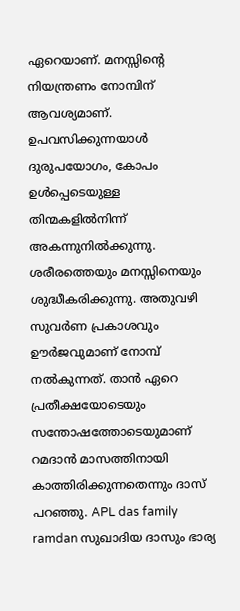ഏറെയാണ്. മനസ്സിന്റെ നിയന്ത്രണം നോമ്പിന് ആവശ്യമാണ്. ഉപവസിക്കുന്നയാൾ ദുരുപയോഗം, കോപം ഉൾപ്പെടെയുള്ള തിന്മകളിൽനിന്ന് അകന്നുനിൽക്കുന്നു. ശരീരത്തെയും മനസ്സിനെയും ശുദ്ധീകരിക്കുന്നു. അതുവഴി സുവർണ പ്രകാശവും ഊർജവുമാണ് നോമ്പ് നൽകുന്നത്. താൻ ഏറെ പ്രതീക്ഷയോടെയും സന്തോഷത്തോടെയുമാണ് റമദാൻ മാസത്തിനായി കാത്തിരിക്കുന്നതെന്നും ദാസ് പറഞ്ഞു. APL das family ramdan സുഖാദിയ ദാസും ഭാര്യ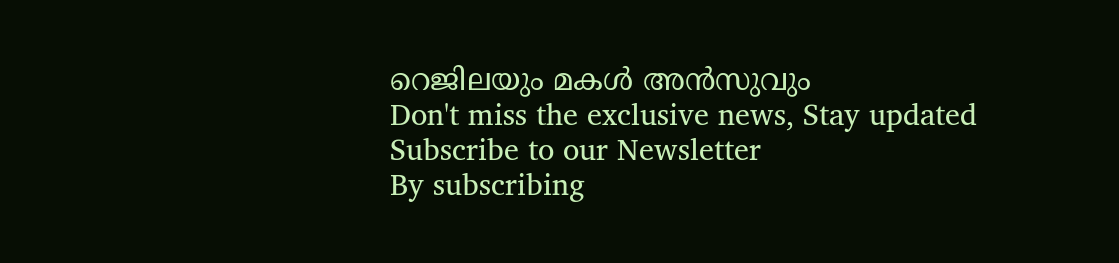റെജിലയും മകൾ അൻസുവും
Don't miss the exclusive news, Stay updated
Subscribe to our Newsletter
By subscribing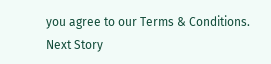you agree to our Terms & Conditions.
Next Story